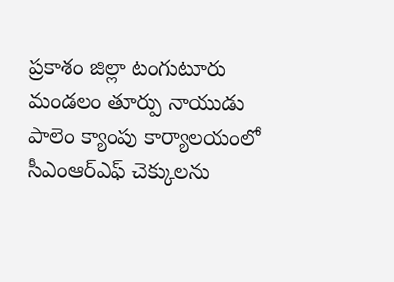ప్రకాశం జిల్లా టంగుటూరు మండలం తూర్పు నాయుడు పాలెం క్యాంపు కార్యాలయంలో సీఎంఆర్ఎఫ్ చెక్కులను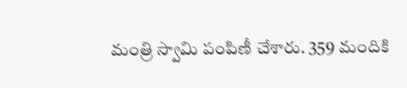మంత్రి స్వామి పంపిణీ చేశారు. 359 మందికి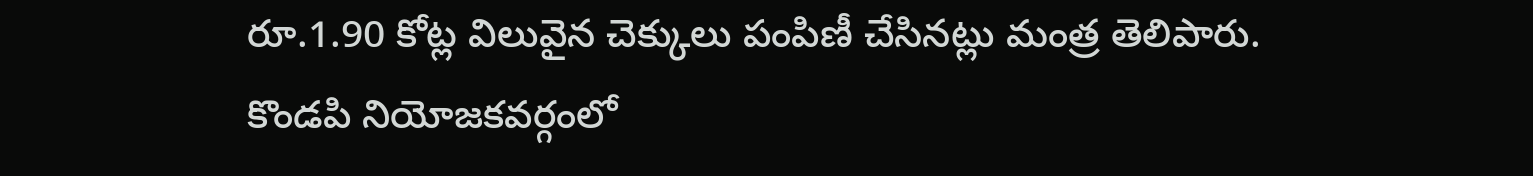రూ.1.90 కోట్ల విలువైన చెక్కులు పంపిణీ చేసినట్లు మంత్ర తెలిపారు. కొండపి నియోజకవర్గంలో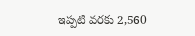ఇప్పటి వరకు 2,560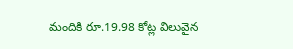మందికి రూ.19.98 కోట్ల విలువైన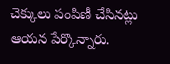చెక్కులు పంపిణీ చేసినట్లు ఆయన పేర్కొన్నారు.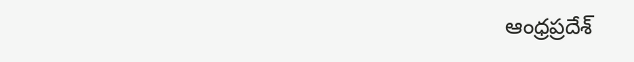ఆంధ్రప్రదేశ్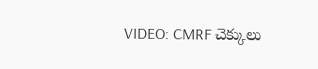VIDEO: CMRF చెక్కులు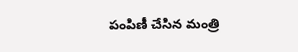పంపిణీ చేసిన మంత్రి